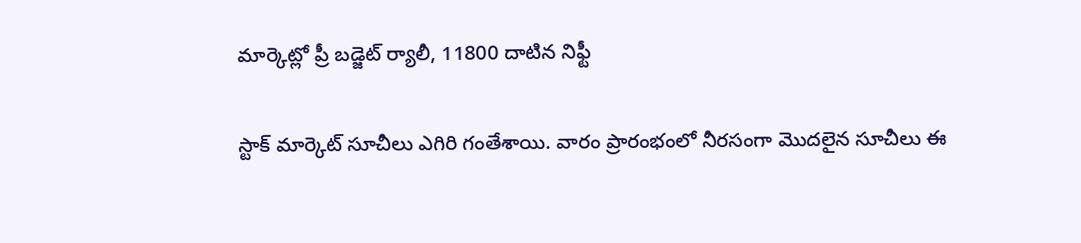మార్కెట్లో ప్రీ బడ్జెట్ ర్యాలీ, 11800 దాటిన నిఫ్టీ

స్టాక్ మార్కెట్ సూచీలు ఎగిరి గంతేశాయి. వారం ప్రారంభంలో నీరసంగా మొదలైన సూచీలు ఈ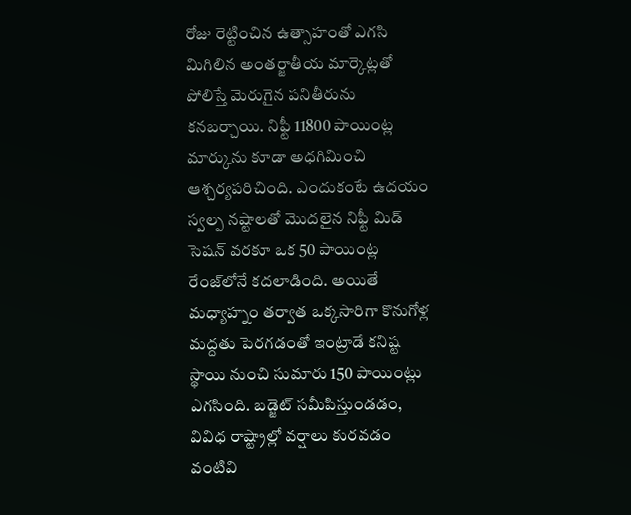రోజు రెట్టించిన ఉత్సాహంతో ఎగసి మిగిలిన అంతర్జాతీయ మార్కెట్లతో పోలిస్తే మెరుగైన పనితీరును కనబర్చాయి. నిఫ్టీ 11800 పాయింట్ల మార్కును కూడా అధగిమించి ఆశ్చర్యపరిచింది. ఎందుకంటే ఉదయం స్వల్ప నష్టాలతో మొదలైన నిఫ్టీ మిడ్ సెషన్ వరకూ ఒక 50 పాయింట్ల రేంజ్‌లోనే కదలాడింది. అయితే మధ్యాహ్నం తర్వాత ఒక్కసారిగా కొనుగోళ్ల మద్దతు పెరగడంతో ఇంట్రాడే కనిష్ట స్థాయి నుంచి సుమారు 150 పాయింట్లు ఎగసింది. బడ్జెట్ సమీపిస్తుండడం, వివిధ రాష్ట్రాల్లో వర్షాలు కురవడం వంటివి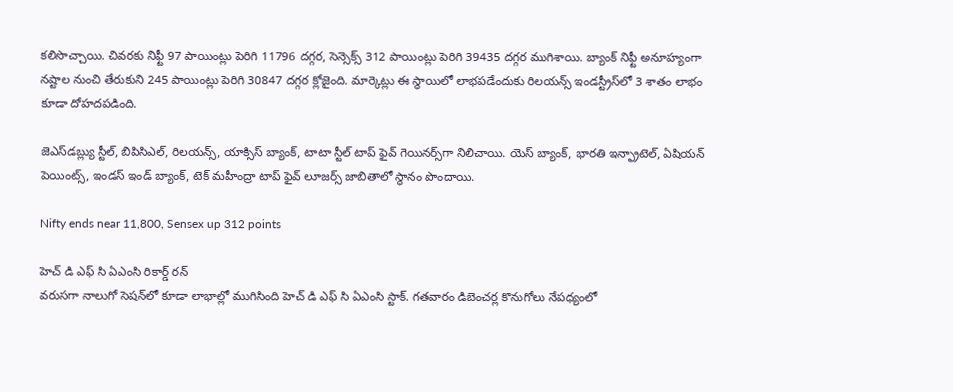కలిసొచ్చాయి. చివరకు నిఫ్టీ 97 పాయింట్లు పెరిగి 11796 దగ్గర, సెన్సెక్స్ 312 పాయింట్లు పెరిగి 39435 దగ్గర ముగిశాయి. బ్యాంక్ నిఫ్టీ అనూహ్యంగా నష్టాల నుంచి తేరుకుని 245 పాయింట్లు పెరిగి 30847 దగ్గర క్లోజైంది. మార్కెట్లు ఈ స్థాయిలో లాభపడేందుకు రిలయన్స్ ఇండస్ట్రీస్‌లో 3 శాతం లాభం కూడా దోహదపడింది.

జెఎస్‌డబ్ల్యు స్టీల్, బిపిసిఎల్, రిలయన్స్, యాక్సిస్ బ్యాంక్, టాటా స్టీల్ టాప్ ఫైవ్ గెయినర్స్‌గా నిలిచాయి. యెస్ బ్యాంక్, భారతి ఇన్ఫ్రాటెల్, ఏషియన్ పెయింట్స్, ఇండస్ ఇండ్ బ్యాంక్, టెక్ మహీంద్రా టాప్ ఫైవ్ లూజర్స్ జాబితాలో స్థానం పొందాయి.

Nifty ends near 11,800, Sensex up 312 points

హెచ్ డి ఎఫ్ సి ఏఎంసి రికార్డ్ రన్
వరుసగా నాలుగో సెషన్‌లో కూడా లాభాల్లో ముగిసింది హెచ్ డి ఎఫ్ సి ఏఎంసి స్టాక్. గతవారం డిబెంచర్ల కొనుగోలు నేపధ్యంలో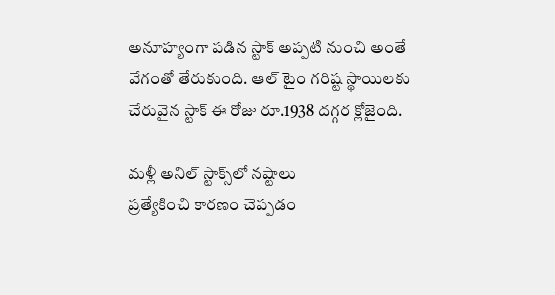అనూహ్యంగా పడిన స్టాక్ అప్పటి నుంచి అంతే వేగంతో తేరుకుంది. ఆల్ టైం గరిష్ట స్థాయిలకు చేరువైన స్టాక్ ఈ రోజు రూ.1938 దగ్గర క్లోజైంది.

మళ్లీ అనిల్ స్టాక్స్‌లో నష్టాలు
ప్రత్యేకించి కారణం చెప్పడం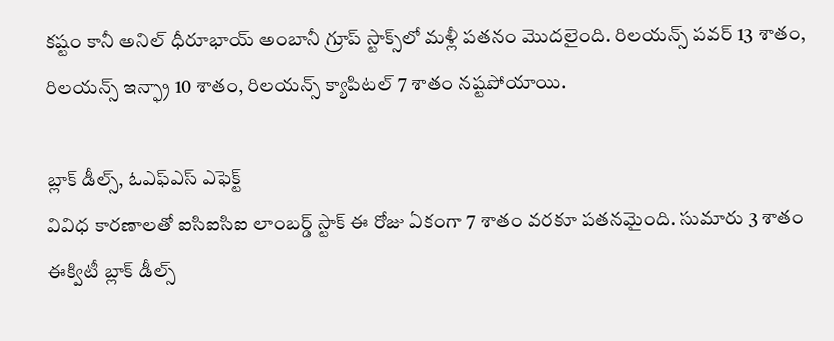కష్టం కానీ అనిల్ ధీరూభాయ్ అంబానీ గ్రూప్ స్టాక్స్‌లో మళ్లీ పతనం మొదలైంది. రిలయన్స్ పవర్ 13 శాతం, రిలయన్స్ ఇన్ఫ్రా 10 శాతం, రిలయన్స్ క్యాపిటల్ 7 శాతం నష్టపోయాయి.

బ్లాక్ డీల్స్, ఓఎఫ్ఎస్ ఎఫెక్ట్
వివిధ కారణాలతో ఐసిఐసిఐ లాంబర్డ్ స్టాక్ ఈ రోజు ఏకంగా 7 శాతం వరకూ పతనమైంది. సుమారు 3 శాతం ఈక్విటీ బ్లాక్ డీల్స్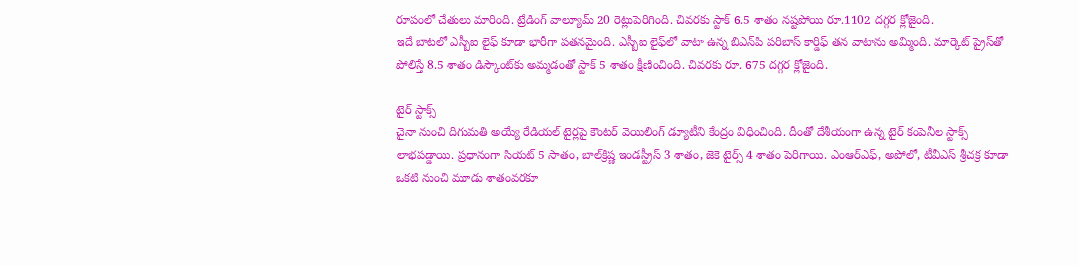రూపంలో చేతులు మారింది. ట్రేడింగ్ వాల్యూమ్ 20 రెట్లుపెరిగింది. చివరకు స్టాక్ 6.5 శాతం నష్టపోయి రూ.1102 దగ్గర క్లోజైంది.
ఇదే బాటలో ఎస్బీఐ లైఫ్ కూడా భారీగా పతనమైంది. ఎస్బీఐ లైఫ్‌లో వాటా ఉన్న బిఎన్‌పి పరిబాస్ కార్డిఫ్ తన వాటాను అమ్మింది. మార్కెట్‌ ప్రైస్‌తో పోలిస్తే 8.5 శాతం డిస్కౌంట్‌కు అమ్మడంతో స్టాక్ 5 శాతం క్షీణించింది. చివరకు రూ. 675 దగ్గర క్లోజైంది.

టైర్ స్టాక్స్
చైనా నుంచి దిగుమతి అయ్యే రేడియల్ టైర్లపై కౌంటర్ వెయిలింగ్ డ్యూటీని కేంద్రం విధించింది. దీంతో దేశీయంగా ఉన్న టైర్ కంపెనీల స్టాక్స్ లాభపడ్డాయి. ప్రధానంగా సియట్ 5 సాతం, బాల్‌క్రిష్ణ ఇండస్ట్రీస్ 3 శాతం, జెకె టైర్స్ 4 శాతం పెరిగాయి. ఎంఆర్ఎఫ్, అపోలో, టీవీఎస్ శ్రీచక్ర కూడా ఒకటి నుంచి మూడు శాతంవరకూ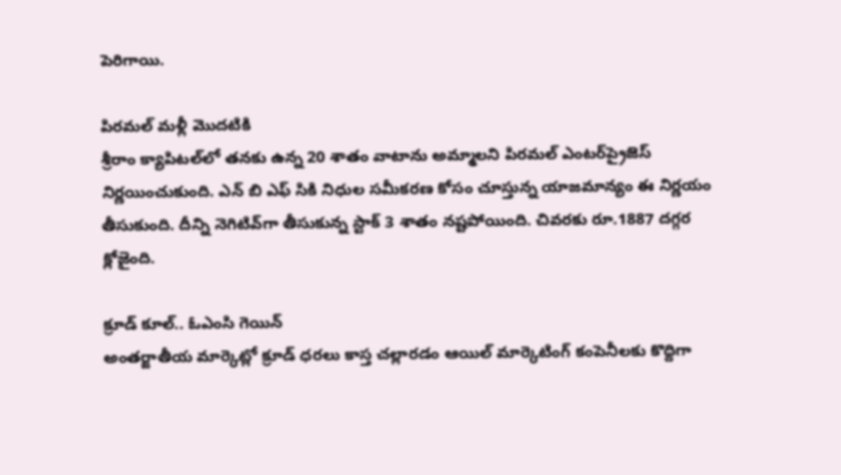పెరిగాయి.

పిరమల్‌ మళ్లీ మొదటికి
శ్రీరాం క్యాపిటల్‌లో తనకు ఉన్న 20 శాతం వాటాను అమ్మాలని పిరమల్ ఎంటర్‌ప్రైజెస్ నిర్ణయించుకుంది. ఎన్ బి ఎఫ్ సికి నిధుల సమీకరణ కోసం చూస్తున్న యాజమాన్యం ఈ నిర్ణయం తీసుకుంది. దీన్ని నెగిటివ్‌గా తీసుకున్న స్టాక్ 3 శాతం నష్టపోయింది. చివరకు రూ.1887 దగ్గర క్లోజైంది.

క్రూడ్ కూల్.. ఓఎంసి గెయిన్
అంతర్జాతీయ మార్కెట్లో క్రూడ్ ధరలు కాస్త చల్లారడం ఆయిల్ మార్కెటింగ్ కంపెనీలకు కొద్దిగా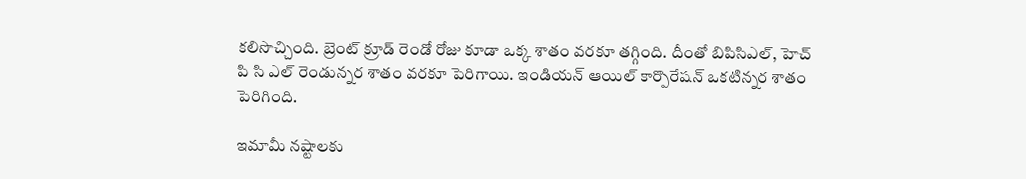కలిసొచ్చింది. బ్రెంట్ క్రూడ్ రెండో రోజు కూడా ఒక్క శాతం వరకూ తగ్గింది. దీంతో బిపిసిఎల్, హెచ్ పి సి ఎల్ రెండున్నర శాతం వరకూ పెరిగాయి. ఇండియన్ ఆయిల్ కార్పొరేషన్ ఒకటిన్నర శాతం పెరిగింది.

ఇమామీ నష్టాలకు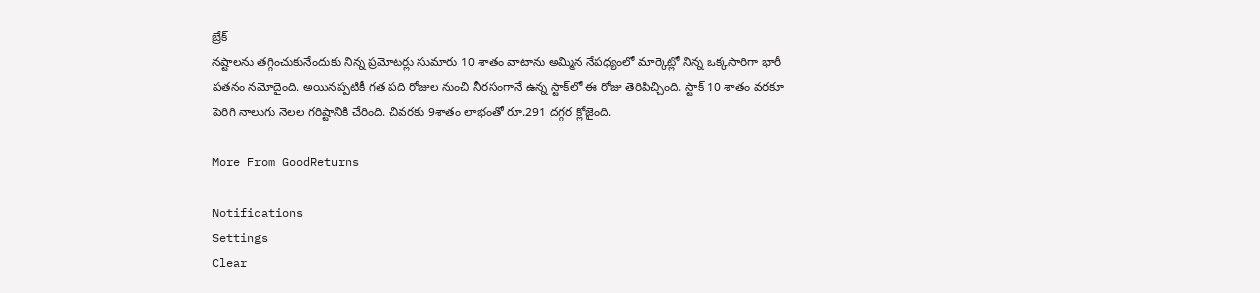బ్రేక్
నష్టాలను తగ్గించుకునేందుకు నిన్న ప్రమోటర్లు సుమారు 10 శాతం వాటాను అమ్మిన నేపధ్యంలో మార్కెట్లో నిన్న ఒక్కసారిగా భారీ పతనం నమోదైంది. అయినప్పటికీ గత పది రోజుల నుంచి నీరసంగానే ఉన్న స్టాక్‌లో ఈ రోజు తెరిపిచ్చింది. స్టాక్ 10 శాతం వరకూ పెరిగి నాలుగు నెలల గరిష్టానికి చేరింది. చివరకు 9శాతం లాభంతో రూ.291 దగ్గర క్లోజైంది.

More From GoodReturns

Notifications
Settings
Clear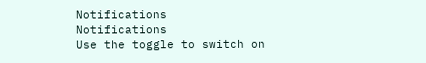Notifications
Notifications
Use the toggle to switch on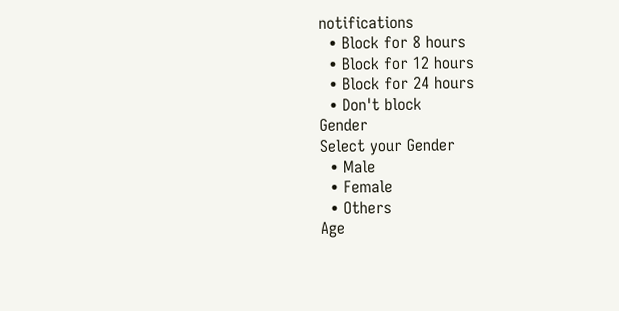notifications
  • Block for 8 hours
  • Block for 12 hours
  • Block for 24 hours
  • Don't block
Gender
Select your Gender
  • Male
  • Female
  • Others
Age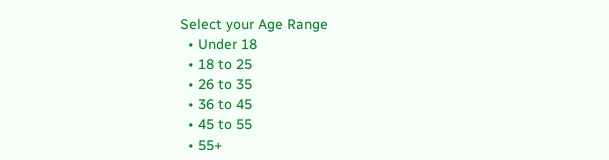Select your Age Range
  • Under 18
  • 18 to 25
  • 26 to 35
  • 36 to 45
  • 45 to 55
  • 55+